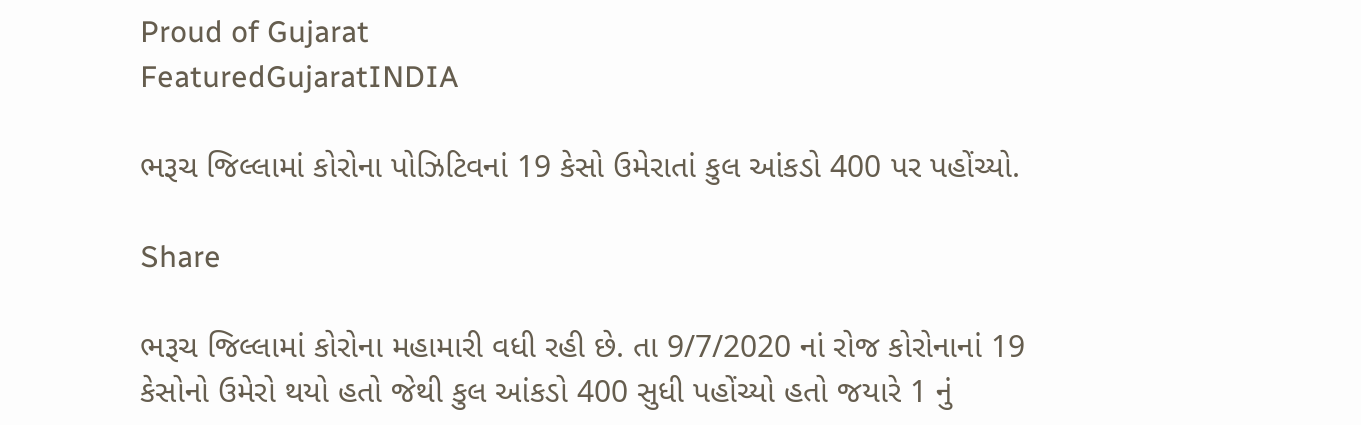Proud of Gujarat
FeaturedGujaratINDIA

ભરૂચ જિલ્લામાં કોરોના પોઝિટિવનાં 19 કેસો ઉમેરાતાં કુલ આંકડો 400 પર પહોંચ્યો.

Share

ભરૂચ જિલ્લામાં કોરોના મહામારી વધી રહી છે. તા 9/7/2020 નાં રોજ કોરોનાનાં 19 કેસોનો ઉમેરો થયો હતો જેથી કુલ આંકડો 400 સુધી પહોંચ્યો હતો જયારે 1 નું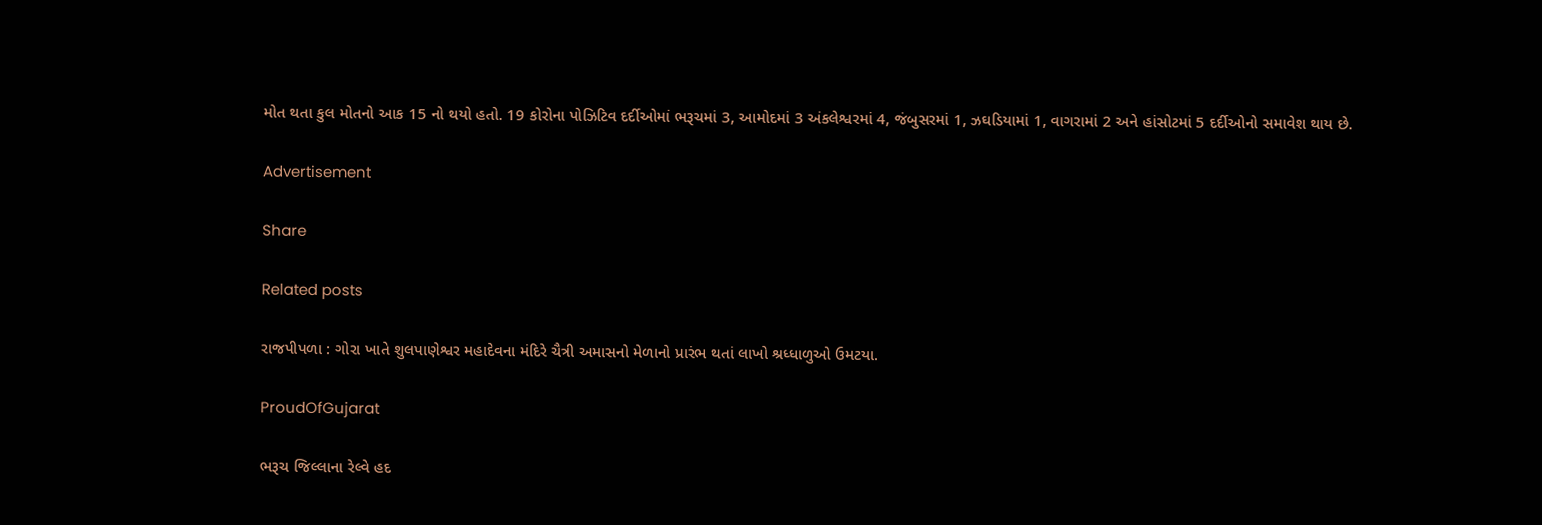મોત થતા કુલ મોતનો આક 15 નો થયો હતો. 19 કોરોના પોઝિટિવ દર્દીઓમાં ભરૂચમાં 3, આમોદમાં 3 અંકલેશ્વરમાં 4, જંબુસરમાં 1, ઝઘડિયામાં 1, વાગરામાં 2 અને હાંસોટમાં 5 દર્દીઓનો સમાવેશ થાય છે.

Advertisement

Share

Related posts

રાજપીપળા : ગોરા ખાતે શુલપાણેશ્વર મહાદેવના મંદિરે ચૈત્રી અમાસનો મેળાનો પ્રારંભ થતાં લાખો શ્રધ્ધાળુઓ ઉમટયા.

ProudOfGujarat

ભરૂચ જિલ્લાના રેલ્વે હદ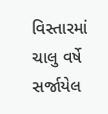વિસ્તારમાં ચાલુ વર્ષે સર્જાયેલ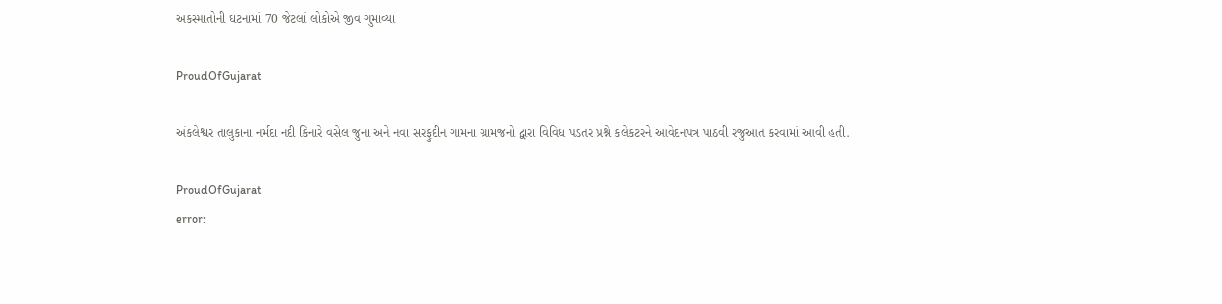અકસ્માતોની ઘટનામાં 70 જેટલાં લોકોએ જીવ ગુમાવ્યા

ProudOfGujarat

અંકલેશ્વર તાલુકાના નર્મદા નદી કિનારે વસેલ જુના અને નવા સરફુદીન ગામના ગ્રામજનો દ્વારા વિવિધ પડતર પ્રશ્ને કલેકટરને આવેદનપત્ર પાઠવી રજુઆત કરવામાં આવી હતી.

ProudOfGujarat
error: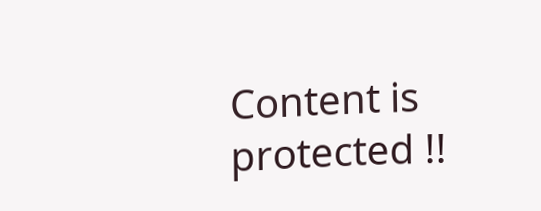Content is protected !!